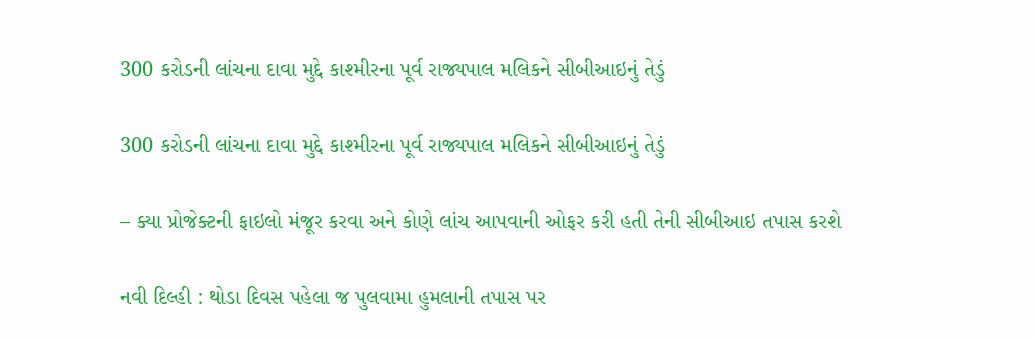300 કરોડની લાંચના દાવા મુદ્દે કાશ્મીરના પૂર્વ રાજ્યપાલ મલિકને સીબીઆઇનું તેડું

300 કરોડની લાંચના દાવા મુદ્દે કાશ્મીરના પૂર્વ રાજ્યપાલ મલિકને સીબીઆઇનું તેડું

– ક્યા પ્રોજેક્ટની ફાઇલો મંજૂર કરવા અને કોણે લાંચ આપવાની ઓફર કરી હતી તેની સીબીઆઇ તપાસ કરશે

નવી દિલ્હી : થોડા દિવસ પહેલા જ પુલવામા હુમલાની તપાસ પર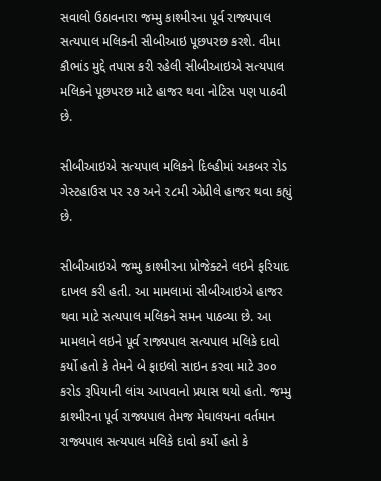સવાલો ઉઠાવનારા જમ્મુ કાશ્મીરના પૂર્વ રાજ્યપાલ સત્યપાલ મલિકની સીબીઆઇ પૂછપરછ કરશે. વીમા કૌભાંડ મુદ્દે તપાસ કરી રહેલી સીબીઆઇએ સત્યપાલ મલિકને પૂછપરછ માટે હાજર થવા નોટિસ પણ પાઠવી છે.

સીબીઆઇએ સત્યપાલ મલિકને દિલ્હીમાં અકબર રોડ ગેસ્ટહાઉસ પર ૨૭ અને ૨૮મી એપ્રીલે હાજર થવા કહ્યું છે.

સીબીઆઇએ જમ્મુ કાશ્મીરના પ્રોજેક્ટને લઇને ફરિયાદ દાખલ કરી હતી. આ મામલામાં સીબીઆઇએ હાજર થવા માટે સત્યપાલ મલિકને સમન પાઠવ્યા છે. આ મામલાને લઇને પૂર્વ રાજ્યપાલ સત્યપાલ મલિકે દાવો કર્યો હતો કે તેમને બે ફાઇલો સાઇન કરવા માટે ૩૦૦ કરોડ રૂપિયાની લાંચ આપવાનો પ્રયાસ થયો હતો. જમ્મુ કાશ્મીરના પૂર્વ રાજ્યપાલ તેમજ મેઘાલયના વર્તમાન રાજ્યપાલ સત્યપાલ મલિકે દાવો કર્યો હતો કે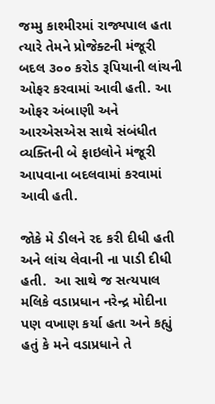જમ્મુ કાશ્મીરમાં રાજ્યપાલ હતા ત્યારે તેમને પ્રોજેક્ટની મંજૂરી બદલ ૩૦૦ કરોડ રૂપિયાની લાંચની ઓફર કરવામાં આવી હતી. આ ઓફર અંબાણી અને આરએસએસ સાથે સંબંધીત વ્યક્તિની બે ફાઇલોને મંજૂરી આપવાના બદલવામાં કરવામાં આવી હતી.

જોકે મે ડીલને રદ કરી દીધી હતી અને લાંચ લેવાની ના પાડી દીધી હતી.  આ સાથે જ સત્યપાલ મલિકે વડાપ્રધાન નરેન્દ્ર મોદીના પણ વખાણ કર્યા હતા અને કહ્યું હતું કે મને વડાપ્રધાને તે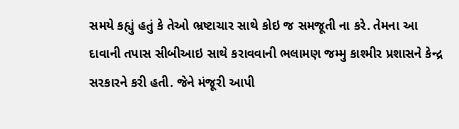સમયે કહ્યું હતું કે તેઓ ભ્રષ્ટાચાર સાથે કોઇ જ સમજૂતી ના કરે. તેમના આ દાવાની તપાસ સીબીઆઇ સાથે કરાવવાની ભલામણ જમ્મુ કાશ્મીર પ્રશાસને કેન્દ્ર સરકારને કરી હતી. જેને મંજૂરી આપી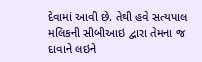દેવામાં આવી છે. તેથી હવે સત્યપાલ મલિકની સીબીઆઇ દ્વારા તેમના જ દાવાને લઇને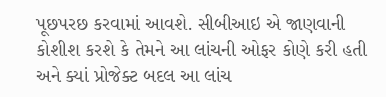પૂછપરછ કરવામાં આવશે. સીબીઆઇ એ જાણવાની કોશીશ કરશે કે તેમને આ લાંચની ઓફર કોણે કરી હતી અને ક્યાં પ્રોજેક્ટ બદલ આ લાંચ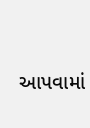આપવામાં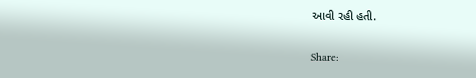આવી રહી હતી.

Share: